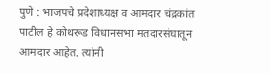पुणे : भाजपचे प्रदेशाध्यक्ष व आमदार चंद्रकांत पाटील हे कोथरूड विधानसभा मतदारसंघातून आमदार आहेत. त्यांनी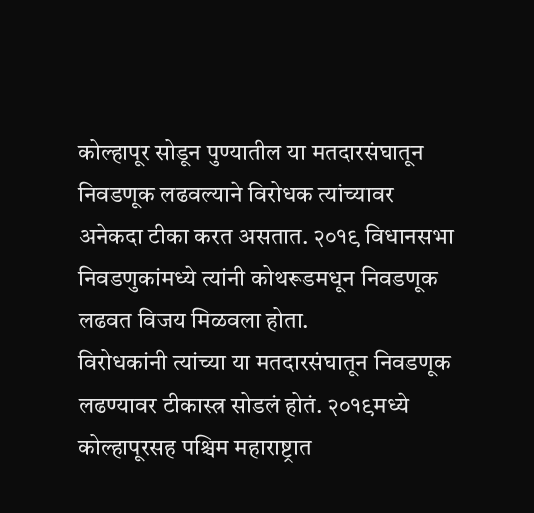कोल्हापूर सोडून पुण्यातील या मतदारसंघातून निवडणूक लढवल्याने विरोधक त्यांच्यावर अनेकदा टीका करत असतात. २०१९ विधानसभा निवडणुकांमध्ये त्यांनी कोथरूडमधून निवडणूक लढवत विजय मिळवला होता.
विरोधकांनी त्यांच्या या मतदारसंघातून निवडणूक लढण्यावर टीकास्त्र सोडलं होतं. २०१९मध्ये कोल्हापूरसह पश्चिम महाराष्ट्रात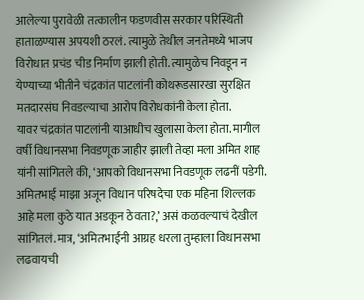आलेल्या पुरावेळी तत्कालीन फडणवीस सरकार परिस्थिती हाताळण्यास अपयशी ठरलं. त्यामुळे तेथील जनतेमध्ये भाजप विरोधात प्रचंड चीड निर्माण झाली होती. त्यामुळेच निवडून न येण्याच्या भीतीने चंद्रकांत पाटलांनी कोथरूडसारखा सुरक्षित मतदारसंघ निवडल्याचा आरोप विरोधकांनी केला होता.
यावर चंद्रकांत पाटलांनी याआधीच खुलासा केला होता. मागील वर्षी विधानसभा निवडणूक जाहीर झाली तेव्हा मला अमित शाह यांनी सांगितले की, ‘आपको विधानसभा निवडणूक लढनीं पडेगी. अमितभाई माझा अजून विधान परिषदेचा एक महिना शिल्लक आहे मला कुठे यात अडकून ठेवता?,’ असं कळवल्याचं देखील सांगितलं.मात्र, ‘अमितभाईंनी आग्रह धरला तुम्हाला विधानसभा लढवायची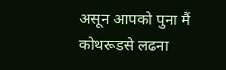असून आपको पुना मैं कोथरूडसे लढना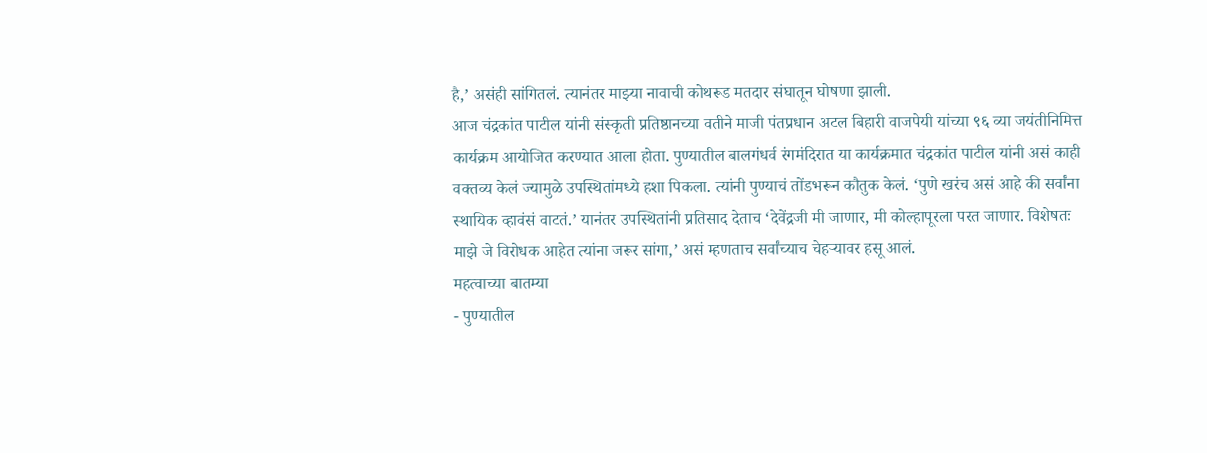है,’ असंही सांगितलं. त्यानंतर माझ्या नावाची कोथरूड मतदार संघातून घोषणा झाली.
आज चंद्रकांत पाटील यांनी संस्कृती प्रतिष्ठानच्या वतीने माजी पंतप्रधान अटल बिहारी वाजपेयी यांच्या ९६ व्या जयंतीनिमित्त कार्यक्रम आयोजित करण्यात आला होता. पुण्यातील बालगंधर्व रंगमंदिरात या कार्यक्रमात चंद्रकांत पाटील यांनी असं काही वक्तव्य केलं ज्यामुळे उपस्थितांमध्ये हशा पिकला. त्यांनी पुण्याचं तोंडभरून कौतुक केलं. ‘पुणे खरंच असं आहे की सर्वांना स्थायिक व्हावंसं वाटतं.’ यानंतर उपस्थितांनी प्रतिसाद देताच ‘देवेंद्रजी मी जाणार, मी कोल्हापूरला परत जाणार. विशेषतः माझे जे विरोधक आहेत त्यांना जरूर सांगा,’ असं म्हणताच सर्वांच्याच चेहऱ्यावर हसू आलं.
महत्वाच्या बातम्या
- पुण्यातील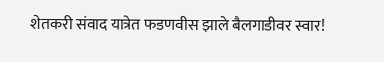शेतकरी संवाद यात्रेत फडणवीस झाले बैलगाडीवर स्वार!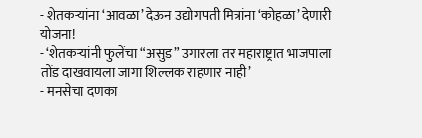- शेतकऱ्यांना ‘आवळा’ देऊन उद्योगपती मित्रांना ‘कोहळा’ देणारी योजना!
- ‘शेतकऱ्यांनी फुलेंचा “असुड” उगारला तर महाराष्ट्रात भाजपाला तोंड दाखवायला जागा शिल्लक राहणार नाही’
- मनसेचा दणका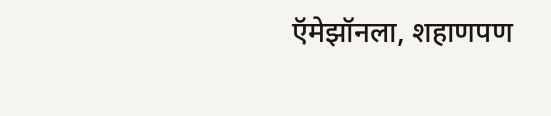ऍमेझॉनला, शहाणपण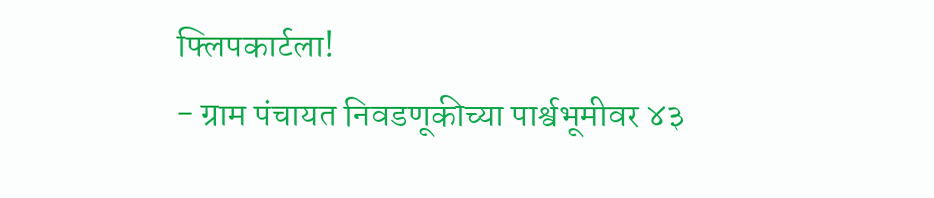फ्लिपकार्टला!
- ग्राम पंचायत निवडणूकीच्या पार्श्वभूमीवर ४३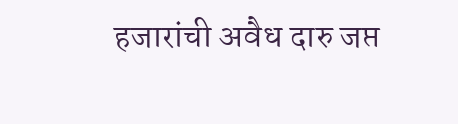हजारांची अवैध दारु जप्त